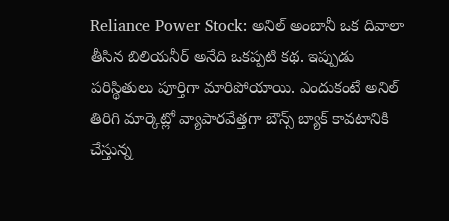Reliance Power Stock: అనిల్ అంబానీ ఒక దివాలా తీసిన బిలియనీర్ అనేది ఒకప్పటి కథ. ఇప్పుడు పరిస్థితులు పూర్తిగా మారిపోయాయి. ఎందుకంటే అనిల్ తిరిగి మార్కెట్లో వ్యాపారవేత్తగా బౌన్స్ బ్యాక్ కావటానికి చేస్తున్న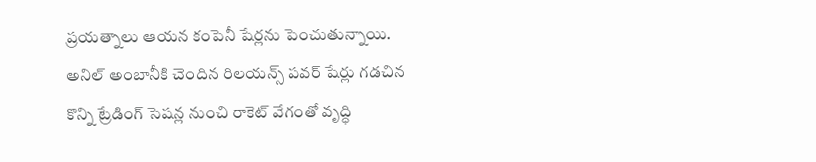ప్రయత్నాలు ఆయన కంపెనీ షేర్లను పెంచుతున్నాయి.
అనిల్ అంబానీకి చెందిన రిలయన్స్ పవర్ షేర్లు గడచిన కొన్ని ట్రేడింగ్ సెషన్ల నుంచి రాకెట్ వేగంతో వృద్ధి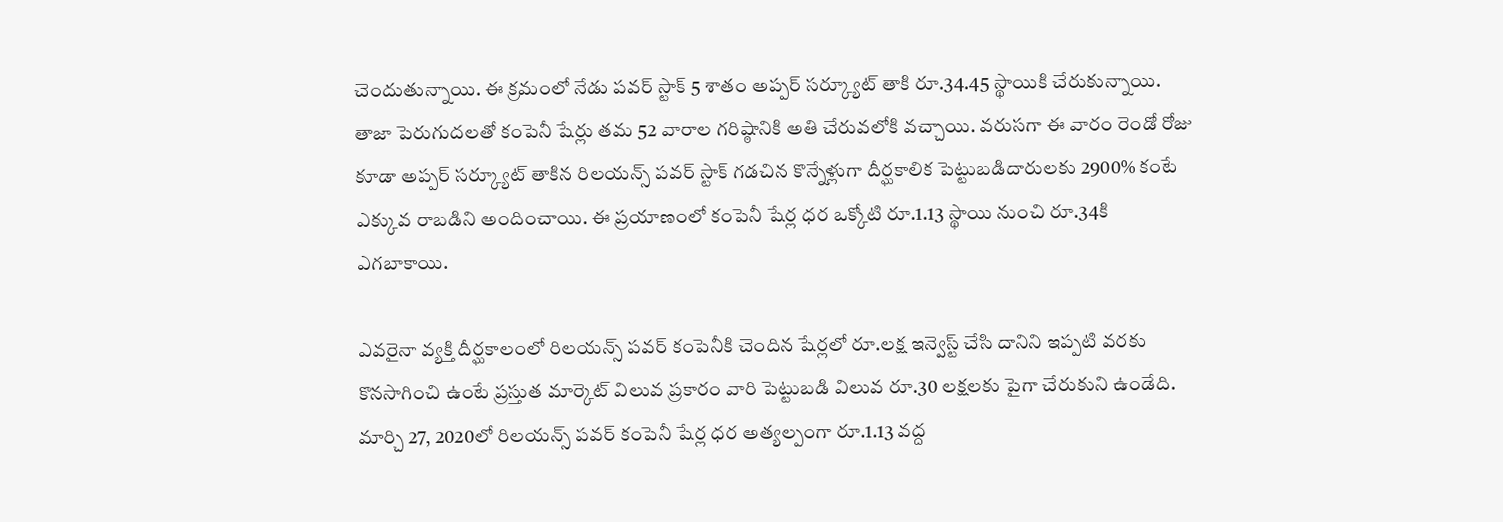చెందుతున్నాయి. ఈ క్రమంలో నేడు పవర్ స్టాక్ 5 శాతం అప్పర్ సర్క్యూట్ తాకి రూ.34.45 స్థాయికి చేరుకున్నాయి. తాజా పెరుగుదలతో కంపెనీ షేర్లు తమ 52 వారాల గరిష్ఠానికి అతి చేరువలోకి వచ్చాయి. వరుసగా ఈ వారం రెండో రోజు కూడా అప్పర్ సర్క్యూట్ తాకిన రిలయన్స్ పవర్ స్టాక్ గడచిన కొన్నేళ్లుగా దీర్ఘకాలిక పెట్టుబడిదారులకు 2900% కంటే ఎక్కువ రాబడిని అందించాయి. ఈ ప్రయాణంలో కంపెనీ షేర్ల ధర ఒక్కోటి రూ.1.13 స్థాయి నుంచి రూ.34కి ఎగబాకాయి.

ఎవరైనా వ్యక్తి దీర్ఘకాలంలో రిలయన్స్ పవర్ కంపెనీకి చెందిన షేర్లలో రూ.లక్ష ఇన్వెస్ట్ చేసి దానిని ఇప్పటి వరకు కొనసాగించి ఉంటే ప్రస్తుత మార్కెట్ విలువ ప్రకారం వారి పెట్టుబడి విలువ రూ.30 లక్షలకు పైగా చేరుకుని ఉండేది. మార్చి 27, 2020లో రిలయన్స్ పవర్ కంపెనీ షేర్ల ధర అత్యల్పంగా రూ.1.13 వద్ద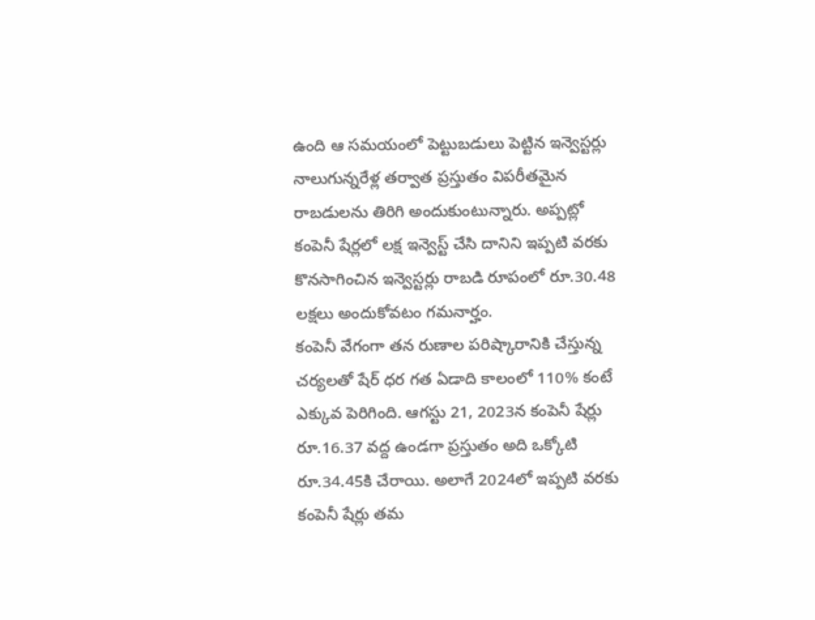ఉంది ఆ సమయంలో పెట్టుబడులు పెట్టిన ఇన్వెస్టర్లు నాలుగున్నరేళ్ల తర్వాత ప్రస్తుతం విపరీతమైన రాబడులను తిరిగి అందుకుంటున్నారు. అప్పట్లో కంపెనీ షేర్లలో లక్ష ఇన్వెస్ట్ చేసి దానిని ఇప్పటి వరకు కొనసాగించిన ఇన్వెస్టర్లు రాబడి రూపంలో రూ.30.48 లక్షలు అందుకోవటం గమనార్హం.
కంపెనీ వేగంగా తన రుణాల పరిష్కారానికి చేస్తున్న చర్యలతో షేర్ ధర గత ఏడాది కాలంలో 110% కంటే ఎక్కువ పెరిగింది. ఆగస్టు 21, 2023న కంపెనీ షేర్లు రూ.16.37 వద్ద ఉండగా ప్రస్తుతం అది ఒక్కోటి రూ.34.45కి చేరాయి. అలాగే 2024లో ఇప్పటి వరకు కంపెనీ షేర్లు తమ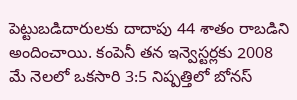పెట్టుబడిదారులకు దాదాపు 44 శాతం రాబడిని అందించాయి. కంపెనీ తన ఇన్వెస్టర్లకు 2008 మే నెలలో ఒకసారి 3:5 నిష్పత్తిలో బోనస్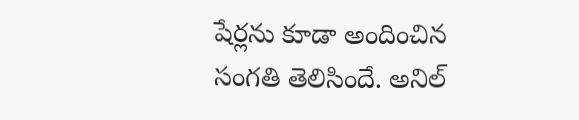షేర్లను కూడా అందించిన సంగతి తెలిసిందే. అనిల్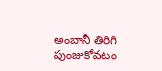అంబానీ తిరిగి పుంజుకోవటం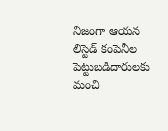నిజంగా ఆయన లిస్టెడ్ కంపెనీల పెట్టుబడిదారులకు మంచి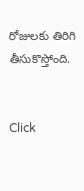రోజులకు తిరిగి తీసుకొస్తోంది.


Click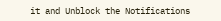it and Unblock the Notifications